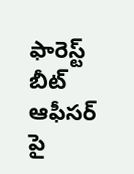ఫారెస్ట్ బీట్ ఆఫీసర్ పై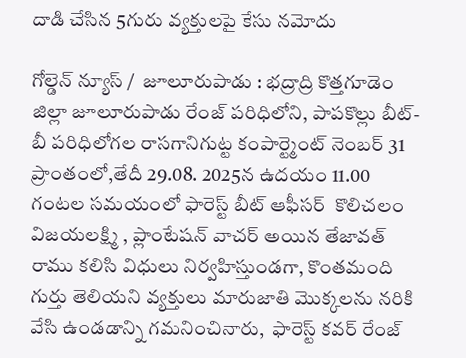దాడి చేసిన 5గురు వ్యక్తులపై కేసు నమోదు

గోల్డెన్ న్యూస్ /  జూలూరుపాడు : భద్రాద్రి కొత్తగూడెం జిల్లా జూలూరుపాడు రేంజ్ పరిధిలోని, పాపకొల్లు బీట్- బీ పరిధిలోగల రాసగానిగుట్ట కంపార్ట్మెంట్ నెంబర్ 31 ప్రాంతంలో,తేదీ 29.08. 2025న ఉదయం 11.00 గంటల సమయంలో ఫారెస్ట్ బీట్ ఆఫీసర్  కొలిచలం విజయలక్ష్మి , ప్లాంటేషన్ వాచర్ అయిన తేజావత్ రాము కలిసి విధులు నిర్వహిస్తుండగా, కొంతమంది గుర్తు తెలియని వ్యక్తులు మారుజాతి మొక్కలను నరికి వేసి ఉండడాన్ని గమనించినారు,  ఫారెస్ట్ కవర్ రేంజ్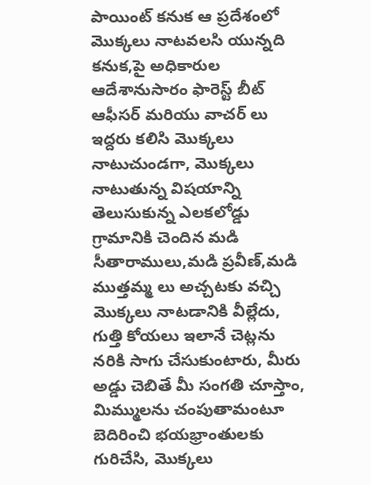పాయింట్ కనుక ఆ ప్రదేశంలో మొక్కలు నాటవలసి యున్నది కనుక,పై అధికారుల ఆదేశానుసారం ఫారెస్ట్ బీట్ ఆఫీసర్ మరియు వాచర్ లు ఇద్దరు కలిసి మొక్కలు నాటుచుండగా, మొక్కలు నాటుతున్న విషయాన్ని తెలుసుకున్న ఎలకలోడ్డు గ్రామానికి చెందిన మడి సీతారాములు,మడి ప్రవీణ్,మడి ముత్తమ్మ లు అచ్చటకు వచ్చి మొక్కలు నాటడానికి వీల్లేదు,  గుత్తి కోయలు ఇలానే చెట్లను నరికి సాగు చేసుకుంటారు, మీరు అడ్డు చెబితే మీ సంగతి చూస్తాం, మిమ్ములను చంపుతామంటూ బెదిరించి భయభ్రాంతులకు గురిచేసి, మొక్కలు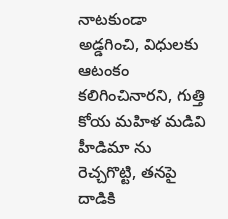నాటకుండా అడ్డగించి, విధులకు ఆటంకం కలిగించినారని, గుత్తి కోయ మహిళ మడివి హీడిమా ను రెచ్చగొట్టి, తనపై దాడికి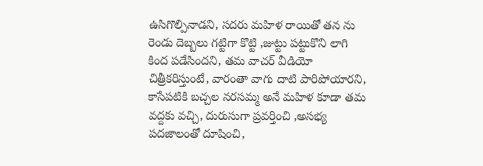ఉసిగొల్పినాడని, సదరు మహిళ రాయితో తన ను రెండు దెబ్బలు గట్టిగా కొట్టి ,జుట్టు పట్టుకొని లాగి కింద పడేసిందని, తమ వాచర్ వీడియో చిత్రీకరిస్తుంటే, వారంతా వాగు దాటి పారిపోయారని, కాసేపటికి బచ్చల నరసమ్మ అనే మహిళ కూడా తమ వద్దకు వచ్చి, దురుసుగా ప్రవర్తించి ,అసభ్య పదజాలంతో దూషించి,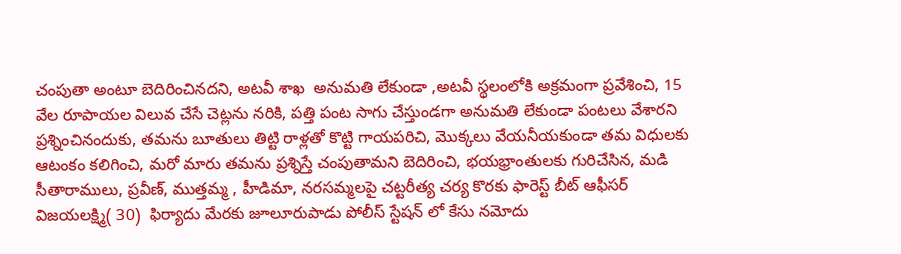చంపుతా అంటూ బెదిరించినదని, అటవీ శాఖ  అనుమతి లేకుండా ,అటవీ స్థలంలోకి అక్రమంగా ప్రవేశించి, 15 వేల రూపాయల విలువ చేసే చెట్లను నరికి, పత్తి పంట సాగు చేస్తుండగా అనుమతి లేకుండా పంటలు వేశారని ప్రశ్నించినందుకు, తమను బూతులు తిట్టి రాళ్లతో కొట్టి గాయపరిచి, మొక్కలు వేయనీయకుండా తమ విధులకు ఆటంకం కలిగించి, మరో మారు తమను ప్రశ్నిస్తే చంపుతామని బెదిరించి, భయభ్రాంతులకు గురిచేసిన, మడి సీతారాములు, ప్రవీణ్, ముత్తమ్మ , హీడిమా, నరసమ్మలపై చట్టరీత్య చర్య కొరకు ఫారెస్ట్ బీట్ ఆఫీసర్  విజయలక్ష్మి( 30)  ఫిర్యాదు మేరకు జూలూరుపాడు పోలీస్ స్టేషన్ లో కేసు నమోదు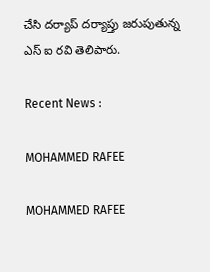చేసి దర్యాప్ దర్యాప్తు జరుపుతున్న  ఎస్ ఐ రవి తెలిపారు.

Recent News :

MOHAMMED RAFEE

MOHAMMED RAFEE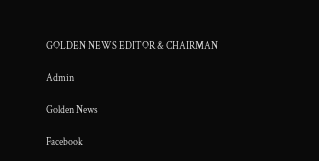GOLDEN NEWS EDITOR & CHAIRMAN

Admin

Golden News

Facebook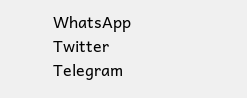WhatsApp
Twitter
Telegram